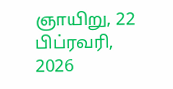ஞாயிறு, 22 பிப்ரவரி, 2026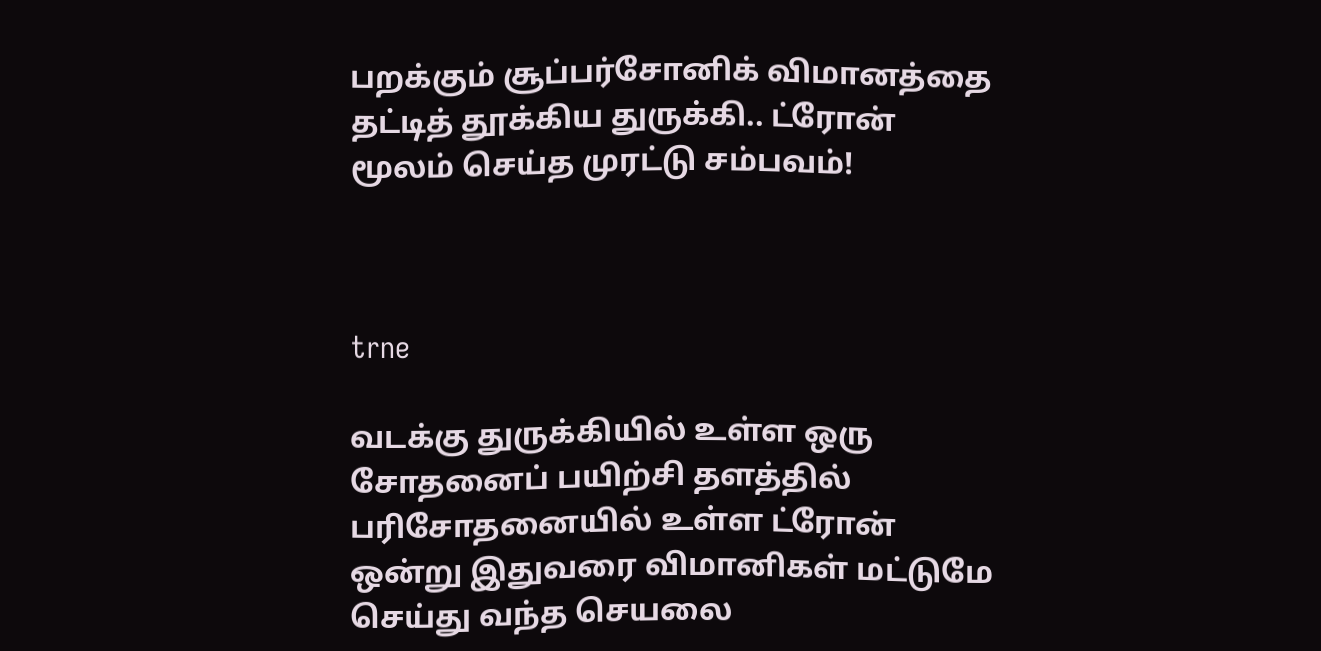பறக்கும் சூப்பர்சோனிக் விமானத்தை தட்டித் தூக்கிய துருக்கி.. ட்ரோன் மூலம் செய்த முரட்டு சம்பவம்!



trne

வடக்கு துருக்கியில் உள்ள ஒரு சோதனைப் பயிற்சி தளத்தில் பரிசோதனையில் உள்ள ட்ரோன் ஒன்று இதுவரை விமானிகள் மட்டுமே செய்து வந்த செயலை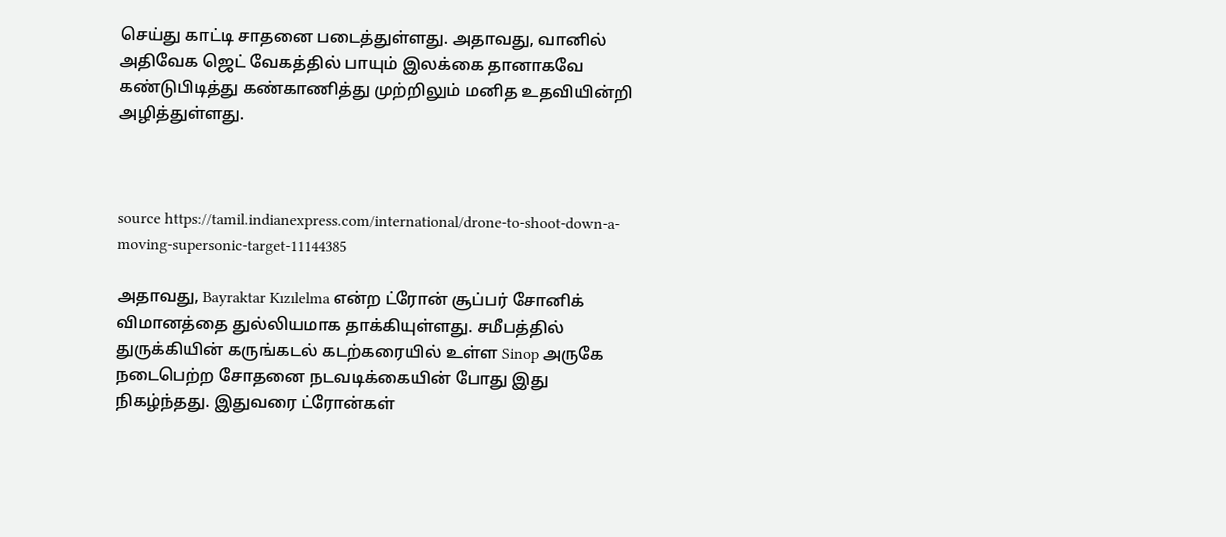செய்து காட்டி சாதனை படைத்துள்ளது. அதாவது, வானில் அதிவேக ஜெட் வேகத்தில் பாயும் இலக்கை தானாகவே கண்டுபிடித்து கண்காணித்து முற்றிலும் மனித உதவியின்றி அழித்துள்ளது.



source https://tamil.indianexpress.com/international/drone-to-shoot-down-a-moving-supersonic-target-11144385

அதாவது, Bayraktar Kızılelma என்ற ட்ரோன் சூப்பர் சோனிக் விமானத்தை துல்லியமாக தாக்கியுள்ளது. சமீபத்தில் துருக்கியின் கருங்கடல் கடற்கரையில் உள்ள Sinop அருகே நடைபெற்ற சோதனை நடவடிக்கையின் போது இது நிகழ்ந்தது. இதுவரை ட்ரோன்கள்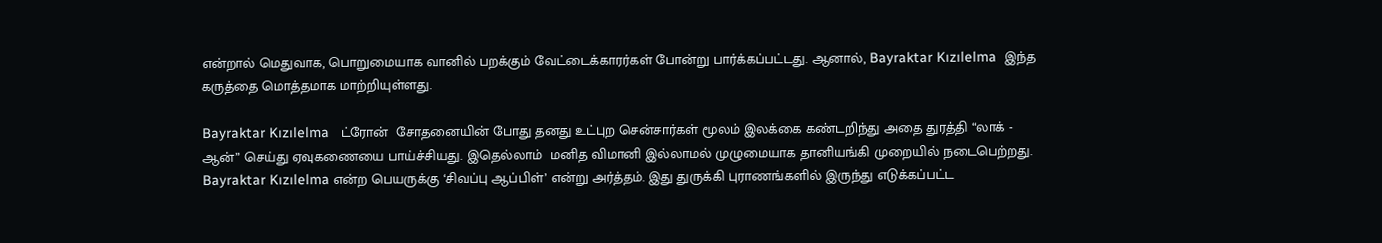என்றால் மெதுவாக, பொறுமையாக வானில் பறக்கும் வேட்டைக்காரர்கள் போன்று பார்க்கப்பட்டது. ஆனால், Bayraktar Kızılelma  இந்த கருத்தை மொத்தமாக மாற்றியுள்ளது.

Bayraktar Kızılelma   ட்ரோன்  சோதனையின் போது தனது உட்புற சென்சார்கள் மூலம் இலக்கை கண்டறிந்து அதை துரத்தி “லாக் - ஆன்” செய்து ஏவுகணையை பாய்ச்சியது. இதெல்லாம்  மனித விமானி இல்லாமல் முழுமையாக தானியங்கி முறையில் நடைபெற்றது. Bayraktar Kızılelma என்ற பெயருக்கு ‘சிவப்பு ஆப்பிள்’ என்று அர்த்தம். இது துருக்கி புராணங்களில் இருந்து எடுக்கப்பட்ட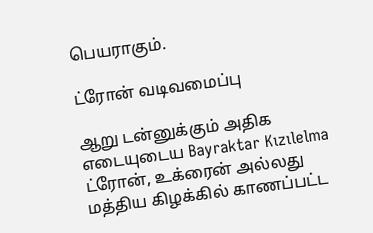பெயராகும்.

ட்ரோன் வடிவமைப்பு

ஆறு டன்னுக்கும் அதிக எடையுடைய Bayraktar Kızılelma ட்ரோன், உக்ரைன் அல்லது மத்திய கிழக்கில் காணப்பட்ட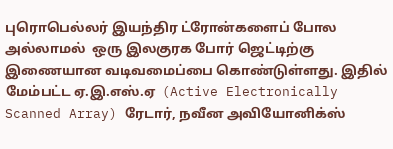புரொபெல்லர் இயந்திர ட்ரோன்களைப் போல அல்லாமல்  ஒரு இலகுரக போர் ஜெட்டிற்கு இணையான வடிவமைப்பை கொண்டுள்ளது. இதில் மேம்பட்ட ஏ.இ.எஸ்.ஏ  (Active Electronically Scanned Array) ரேடார், நவீன அவியோனிக்ஸ்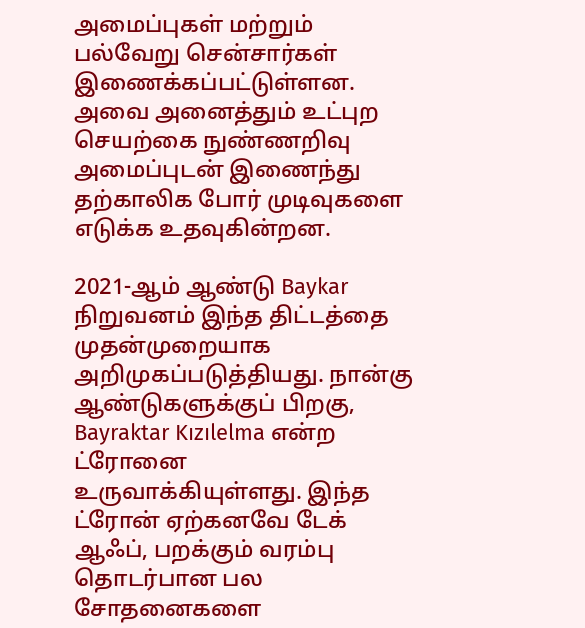அமைப்புகள் மற்றும் பல்வேறு சென்சார்கள் இணைக்கப்பட்டுள்ளன. அவை அனைத்தும் உட்புற செயற்கை நுண்ணறிவு அமைப்புடன் இணைந்து தற்காலிக போர் முடிவுகளை எடுக்க உதவுகின்றன.

2021-ஆம் ஆண்டு Baykar நிறுவனம் இந்த திட்டத்தை முதன்முறையாக அறிமுகப்படுத்தியது. நான்கு ஆண்டுகளுக்குப் பிறகு, Bayraktar Kızılelma என்ற ட்ரோனை உருவாக்கியுள்ளது. இந்த ட்ரோன் ஏற்கனவே டேக் ஆஃப், பறக்கும் வரம்பு தொடர்பான பல சோதனைகளை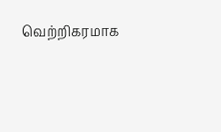வெற்றிகரமாக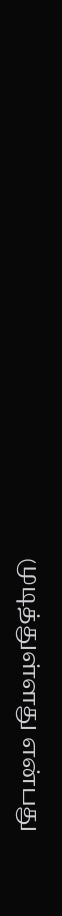முடித்துள்ளது என்பது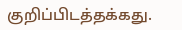குறிப்பிடத்தக்கது.